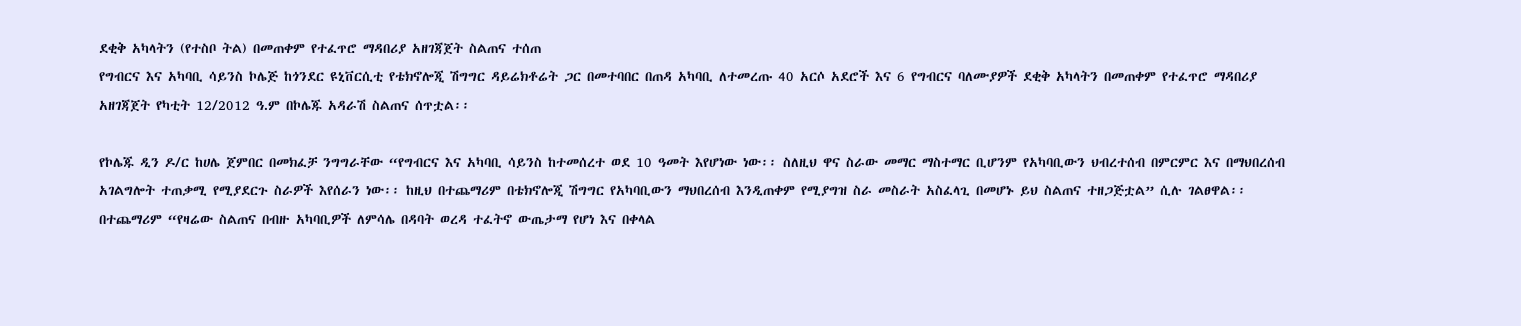ደቂቅ አካላትን (የተስቦ ትል) በመጠቀም የተፈጥሮ ማዳበሪያ አዘገጃጀት ስልጠና ተሰጠ
የግብርና እና አካባቢ ሳይንስ ኮሌጅ ከጎንደር ዩኒቨርሲቲ የቴክኖሎጂ ሽግግር ዳይሬክቶሬት ጋር በመተባበር በጠዳ አካባቢ ለተመረጡ 40 አርሶ አደሮች እና 6 የግብርና ባለሙያዎች ደቂቅ አካላትን በመጠቀም የተፈጥሮ ማዳበሪያ አዘገጃጀት የካቲት 12/2012 ዓ.ም በኮሌጁ አዳራሽ ስልጠና ሰጥቷል፡፡

የኮሌጁ ዲን ዶ/ር ከሀሌ ጀምበር በመክፈቻ ንግግራቸው “የግብርና እና አካባቢ ሳይንስ ከተመሰረተ ወደ 10 ዓመት እየሆነው ነው፡፡ ስለዚህ ዋና ስራው መማር ማስተማር ቢሆንም የአካባቢውን ህብረተሰብ በምርምር እና በማህበረሰብ አገልግሎት ተጠቃሚ የሚያደርጉ ስራዎች እየሰራን ነው፡፡ ከዚህ በተጨማሪም በቴክኖሎጂ ሽግግር የአካባቢውን ማህበረሰብ እንዲጠቀም የሚያግዝ ስራ መስራት አስፈላጊ በመሆኑ ይህ ስልጠና ተዘጋጅቷል” ሲሉ ገልፀዋል፡፡ በተጨማሪም “የዛሬው ስልጠና በብዙ አካባቢዎች ለምሳሌ በዳባት ወረዳ ተፈትኖ ውጤታማ የሆነ እና በቀላል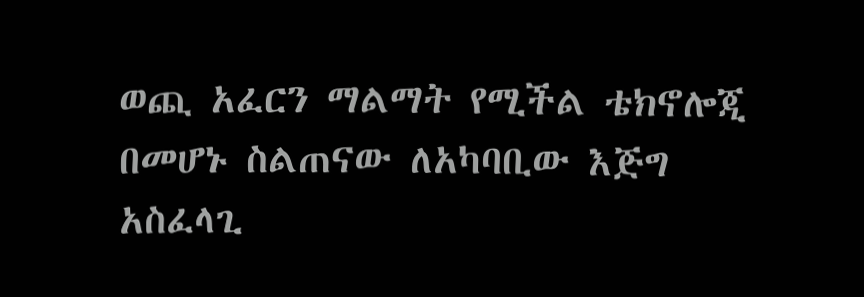ወጪ አፈርን ማልማት የሚችል ቴክኖሎጂ በመሆኑ ስልጠናው ለአካባቢው እጅግ አስፈላጊ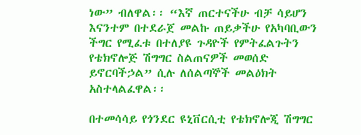ነው” ብለዋል፡፡ “እኛ ጠርተናችሁ ብቻ ሳይሆን እናንተም በተደራጀ መልኩ ጠይቃችሁ የአካባቢውን ችግር የሚፈቱ በተለያዩ ጉዳዮች የምትፈልጉትን የቴክኖሎጅ ሽግግር ስልጠናዎች መወሰድ ይኖርባችኃል” ሲሉ ለሰልጣኞች መልዕክት አስተላልፈዋል፡፡

በተመሳሳይ የጎንደር ዩኒቨርሲቲ የቴክኖሎጂ ሽግግር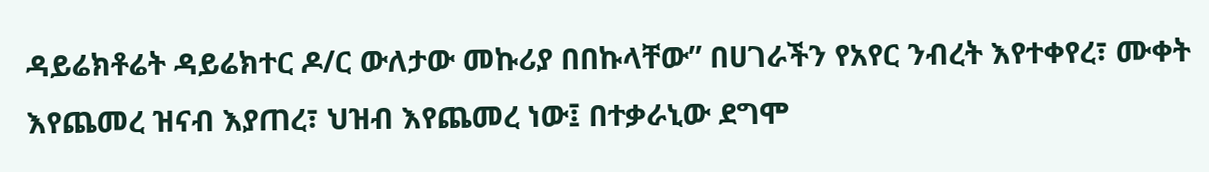ዳይሬክቶሬት ዳይሬክተር ዶ/ር ውለታው መኩሪያ በበኩላቸው” በሀገራችን የአየር ንብረት እየተቀየረ፣ ሙቀት እየጨመረ ዝናብ እያጠረ፣ ህዝብ እየጨመረ ነው፤ በተቃራኒው ደግሞ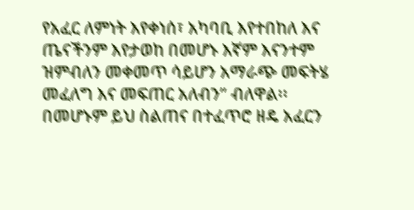የአፈር ለምነት እየቀነሰ፣ አካባቢ እየተበከለ እና ጤናችንም እየታወከ በመሆኑ እኛም እናንተም ዝምብለን መቀመጥ ሳይሆን አማራጭ መፍትሄ መፈለግ እና መፍጠር አለብን” ብለዋል፡፡ በመሆኑም ይህ ስልጠና በተፈጥሮ ዘዴ አፈርን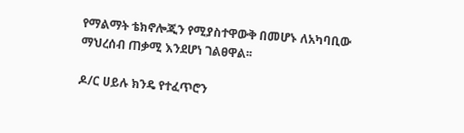የማልማት ቴክኖሎጂን የሚያስተዋውቅ በመሆኑ ለአካባቢው ማህረሰብ ጠቃሚ እንደሆነ ገልፀዋል፡፡

ዶ/ር ሀይሉ ክንዴ የተፈጥሮን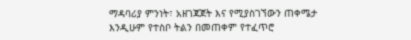ማዳባሪያ ምንነት፣ አዘገጃጀት እና የሚያስገኘውን ጠቀሜታ እንዲሁም የተስቦ ትልን በመጠቀም የተፈጥሮ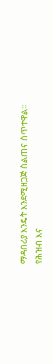ማዳበሪያ እንዴት እንደሚዘጋጅ ስልጠና ሰጥተዋል፡፡
የሕዝብ እና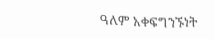ዓለም አቀፍግንኙነት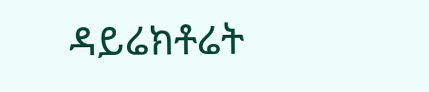ዳይሬክቶሬት